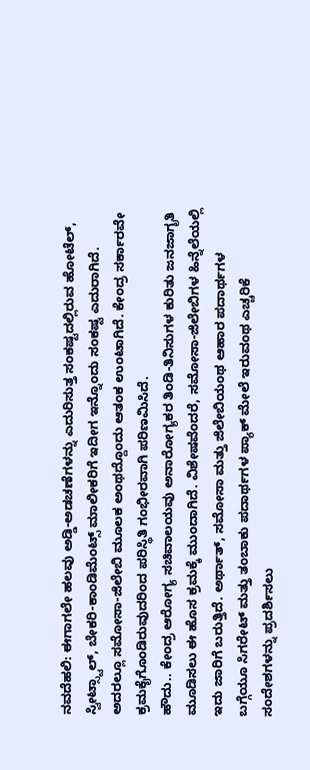ನವದೆಹಲಿ: ಈಗಾಗಲೇ ಹಲವು ಅಡ್ಡಿ-ಅಡಚಣೆಗಳನ್ನು ಎದುರಿಸುತ್ತ ಸಂಕಷ್ಟದಲ್ಲಿರುವ ಹೋಟೆಲ್, ಸ್ವೀಟ್ಸ್ಟಾಲ್, ಬೇಕರಿ-ಕಾಂಡಿಮೆಂಟ್ಸ್ ಮಾಲೀಕರಿಗೆ ಇದೀಗ ಇನ್ನೊಂದು ಸಂಕಷ್ಟ ಎದುರಾಗಿದೆ. ಅದರಲ್ಲೂ ಸಮೋಸಾ-ಜಿಲೇಬಿ ಮೂಲಕ ಅಂಥದ್ದೊಂದು ಆತಂಕ ಉಂಟಾಗಿದೆ. ಕೇಂದ್ರ ಸರ್ಕಾರವೇ ಕ್ರಮಕೈಗೊಂಡಿರುವುದರಿಂದ ಪರಿಸ್ಥಿತಿ ಗಂಭೀರವಾಗಿ ಪರಿಣಮಿಸಿದೆ.
ಹೌದು.. ಕೇಂದ್ರ ಆರೋಗ್ಯ ಸಚಿವಾಲಯವು ಅನಾರೋಗ್ಯಕರ ತಿಂಡಿ-ತಿನಿಸುಗಳ ಕುರಿತು ಜನಜಾಗೃತಿ ಮೂಡಿಸಲು ಈ ಹೊಸ ಕ್ರಮಕ್ಕೆ ಮುಂದಾಗಿದೆ. ವಿಶೇಷವೆಂದರೆ, ಸಮೋಸಾ-ಜಿಲೇಬಿಗಳ ಹಿನ್ನೆಲೆಯಲ್ಲಿ ಇದು ಜಾರಿಗೆ ಬರುತ್ತಿದೆ. ಅರ್ಥಾತ್, ಸಮೋಸಾ ಮತ್ತು ಜಿಲೇಬಿಯಂಥ ಆಹಾರ ಪದಾರ್ಥಗಳ ಬಗ್ಗೆಯೂ ಸಿಗರೇಟ್ ಮತ್ತು ತಂಬಾಕು ಪದಾರ್ಥಗಳ ಪ್ಯಾಕ್ ಮೇಲೆ ಇರುವಂಥ ಎಚ್ಚರಿಕೆ ಸಂದೇಶಗಳನ್ನು ಪ್ರದರ್ಶಿಸಲು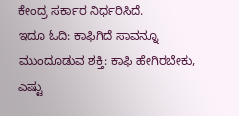ಕೇಂದ್ರ ಸರ್ಕಾರ ನಿರ್ಧರಿಸಿದೆ.
ಇದೂ ಓದಿ: ಕಾಫಿಗಿದೆ ಸಾವನ್ನೂ ಮುಂದೂಡುವ ಶಕ್ತಿ: ಕಾಫಿ ಹೇಗಿರಬೇಕು, ಎಷ್ಟು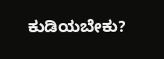ಕುಡಿಯಬೇಕು?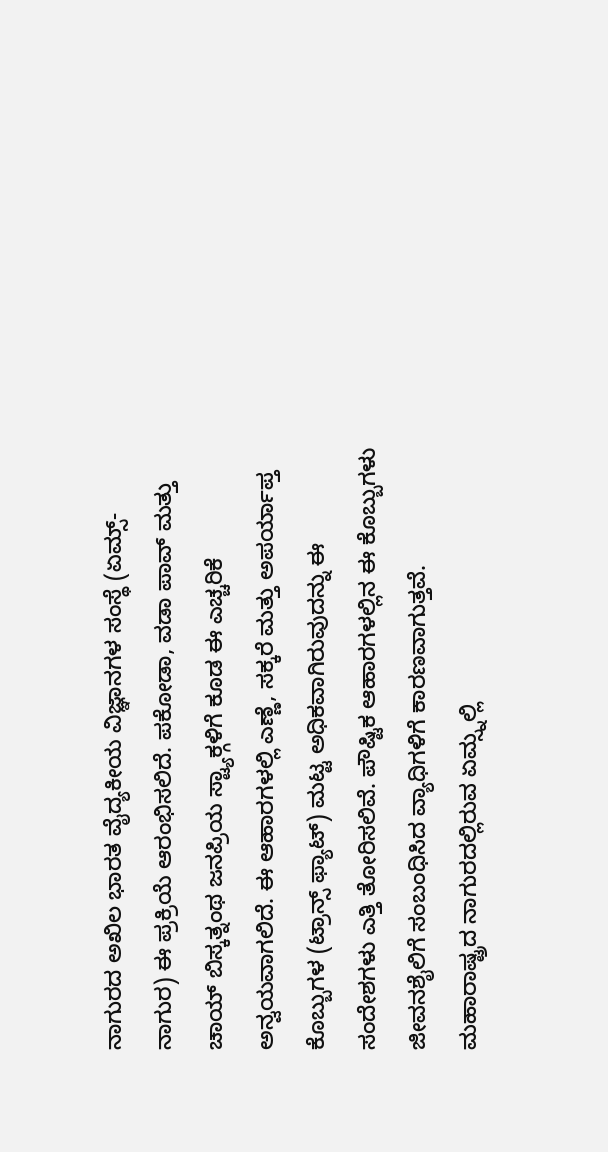ನಾಗುರದ ಅಖಿಲ ಭಾರತ ವೈದ್ಯಕೀಯ ವಿಜ್ಞಾನಗಳ ಸಂಸ್ಥೆ (ಏಮ್ಸ್- ನಾಗುರ) ಈ ಪ್ರಕ್ರಿಯೆ ಆರಂಭಿಸಲಿದೆ. ಪಕೋಡಾ, ವಡಾ ಪಾವ್ ಮತ್ತು ಚಾಯ್ ಬಿಸ್ಕತ್ನಂಥ ಜನಪ್ರಿಯ ಸ್ಟ್ಯಾಕ್ಗಳಿಗೆ ಕೂಡ ಈ ಎಚ್ಚರಿಕೆ ಅನ್ವಯವಾಗಲಿದೆ. ಈ ಆಹಾರಗಳಲ್ಲಿ ಎಣ್ಣೆ, ಸಕ್ಕರೆ ಮತ್ತು ಅಪರ್ಯಾಪ್ತ ಕೊಬ್ಬುಗಳ (ಟ್ರಾನ್ಸ್ ಫ್ಯಾಟ್) ಮಟ್ಟ ಅಧಿಕವಾಗಿರುವುದನ್ನು ಈ ಸಂದೇಶಗಳು ಎತ್ತಿ ತೋರಿಸಲಿವೆ. ಪೌಷ್ಟಿಕ ಆಹಾರಗಳಲ್ಲಿನ ಈ ಕೊಬ್ಬುಗಳು ಜೀವನಶೈಲಿಗೆ ಸಂಬಂಧಿಸಿದ ವ್ಯಾಧಿಗಳಿಗೆ ಕಾರಣವಾಗುತ್ತವೆ. ಮಹಾರಾಷ್ಟ್ರದ ನಾಗುರದಲ್ಲಿರುವ ಏಮ್ಸ್ನಲ್ಲಿ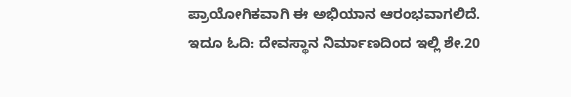ಪ್ರಾಯೋಗಿಕವಾಗಿ ಈ ಅಭಿಯಾನ ಆರಂಭವಾಗಲಿದೆ.
ಇದೂ ಓದಿ: ದೇವಸ್ಥಾನ ನಿರ್ಮಾಣದಿಂದ ಇಲ್ಲಿ ಶೇ.20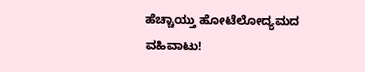ಹೆಚ್ಚಾಯ್ತು ಹೋಟೆಲೋದ್ಯಮದ ವಹಿವಾಟು!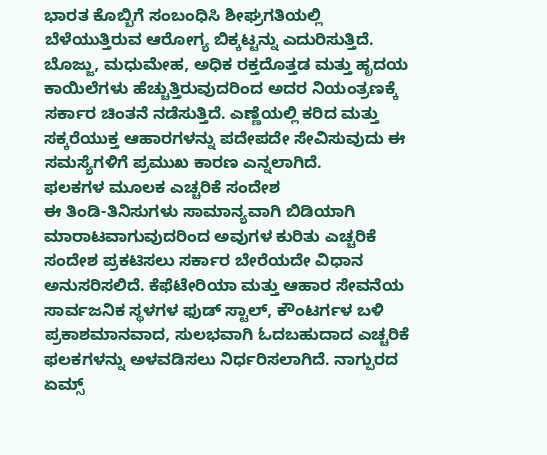ಭಾರತ ಕೊಬ್ಬಿಗೆ ಸಂಬಂಧಿಸಿ ಶೀಘ್ರಗತಿಯಲ್ಲಿ ಬೆಳೆಯುತ್ತಿರುವ ಆರೋಗ್ಯ ಬಿಕ್ಕಟ್ಟನ್ನು ಎದುರಿಸುತ್ತಿದೆ. ಬೊಜ್ಜು, ಮಧುಮೇಹ, ಅಧಿಕ ರಕ್ತದೊತ್ತಡ ಮತ್ತು ಹೃದಯ ಕಾಯಿಲೆಗಳು ಹೆಚ್ಚುತ್ತಿರುವುದರಿಂದ ಅದರ ನಿಯಂತ್ರಣಕ್ಕೆ ಸರ್ಕಾರ ಚಿಂತನೆ ನಡೆಸುತ್ತಿದೆ. ಎಣ್ಣೆಯಲ್ಲಿ ಕರಿದ ಮತ್ತು ಸಕ್ಕರೆಯುಕ್ತ ಆಹಾರಗಳನ್ನು ಪದೇಪದೇ ಸೇವಿಸುವುದು ಈ ಸಮಸ್ಯೆಗಳಿಗೆ ಪ್ರಮುಖ ಕಾರಣ ಎನ್ನಲಾಗಿದೆ.
ಫಲಕಗಳ ಮೂಲಕ ಎಚ್ಚರಿಕೆ ಸಂದೇಶ
ಈ ತಿಂಡಿ-ತಿನಿಸುಗಳು ಸಾಮಾನ್ಯವಾಗಿ ಬಿಡಿಯಾಗಿ ಮಾರಾಟವಾಗುವುದರಿಂದ ಅವುಗಳ ಕುರಿತು ಎಚ್ಚರಿಕೆ ಸಂದೇಶ ಪ್ರಕಟಿಸಲು ಸರ್ಕಾರ ಬೇರೆಯದೇ ವಿಧಾನ ಅನುಸರಿಸಲಿದೆ. ಕೆಫೆಟೇರಿಯಾ ಮತ್ತು ಆಹಾರ ಸೇವನೆಯ ಸಾರ್ವಜನಿಕ ಸ್ಥಳಗಳ ಫುಡ್ ಸ್ಟಾಲ್, ಕೌಂಟರ್ಗಳ ಬಳಿ ಪ್ರಕಾಶಮಾನವಾದ, ಸುಲಭವಾಗಿ ಓದಬಹುದಾದ ಎಚ್ಚರಿಕೆ ಫಲಕಗಳನ್ನು ಅಳವಡಿಸಲು ನಿರ್ಧರಿಸಲಾಗಿದೆ. ನಾಗ್ಪುರದ ಏಮ್ಸ್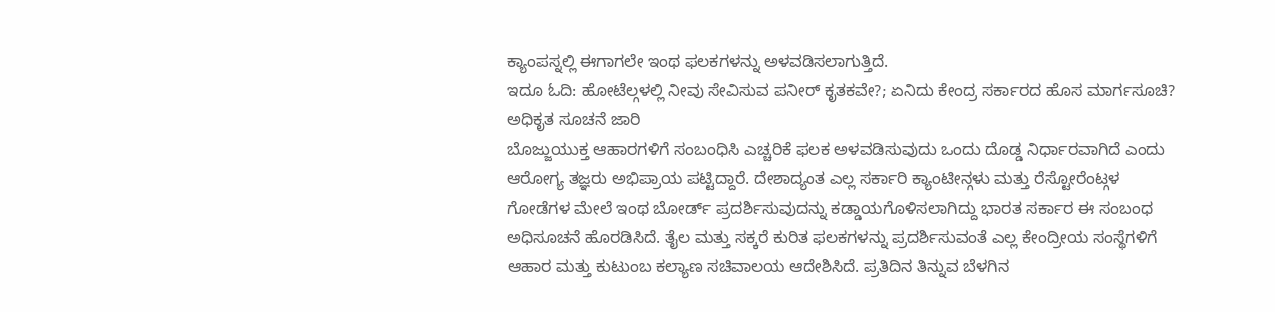ಕ್ಯಾಂಪಸ್ನಲ್ಲಿ ಈಗಾಗಲೇ ಇಂಥ ಫಲಕಗಳನ್ನು ಅಳವಡಿಸಲಾಗುತ್ತಿದೆ.
ಇದೂ ಓದಿ: ಹೋಟೆಲ್ಗಳಲ್ಲಿ ನೀವು ಸೇವಿಸುವ ಪನೀರ್ ಕೃತಕವೇ?; ಏನಿದು ಕೇಂದ್ರ ಸರ್ಕಾರದ ಹೊಸ ಮಾರ್ಗಸೂಚಿ?
ಅಧಿಕೃತ ಸೂಚನೆ ಜಾರಿ
ಬೊಜ್ಜುಯುಕ್ತ ಆಹಾರಗಳಿಗೆ ಸಂಬಂಧಿಸಿ ಎಚ್ಚರಿಕೆ ಫಲಕ ಅಳವಡಿಸುವುದು ಒಂದು ದೊಡ್ಡ ನಿರ್ಧಾರವಾಗಿದೆ ಎಂದು ಆರೋಗ್ಯ ತಜ್ಞರು ಅಭಿಪ್ರಾಯ ಪಟ್ಟಿದ್ದಾರೆ. ದೇಶಾದ್ಯಂತ ಎಲ್ಲ ಸರ್ಕಾರಿ ಕ್ಯಾಂಟೀನ್ಗಳು ಮತ್ತು ರೆಸ್ಟೋರೆಂಟ್ಗಳ ಗೋಡೆಗಳ ಮೇಲೆ ಇಂಥ ಬೋರ್ಡ್ ಪ್ರದರ್ಶಿಸುವುದನ್ನು ಕಡ್ಡಾಯಗೊಳಿಸಲಾಗಿದ್ದು ಭಾರತ ಸರ್ಕಾರ ಈ ಸಂಬಂಧ ಅಧಿಸೂಚನೆ ಹೊರಡಿಸಿದೆ. ತೈಲ ಮತ್ತು ಸಕ್ಕರೆ ಕುರಿತ ಫಲಕಗಳನ್ನು ಪ್ರದರ್ಶಿಸುವಂತೆ ಎಲ್ಲ ಕೇಂದ್ರೀಯ ಸಂಸ್ಥೆಗಳಿಗೆ ಆಹಾರ ಮತ್ತು ಕುಟುಂಬ ಕಲ್ಯಾಣ ಸಚಿವಾಲಯ ಆದೇಶಿಸಿದೆ. ಪ್ರತಿದಿನ ತಿನ್ನುವ ಬೆಳಗಿನ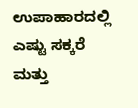ಉಪಾಹಾರದಲ್ಲಿ ಎಷ್ಟು ಸಕ್ಕರೆ ಮತ್ತು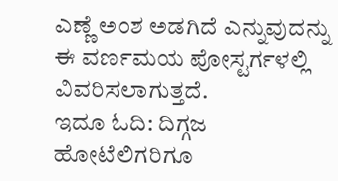ಎಣ್ಣೆ ಅಂಶ ಅಡಗಿದೆ ಎನ್ನುವುದನ್ನು ಈ ವರ್ಣಮಯ ಪೋಸ್ಟರ್ಗಳಲ್ಲಿ ವಿವರಿಸಲಾಗುತ್ತದೆ.
ಇದೂ ಓದಿ: ದಿಗ್ಗಜ ಹೋಟೆಲಿಗರಿಗೂ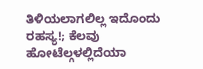ತಿಳಿಯಲಾಗಲಿಲ್ಲ ಇದೊಂದು ರಹಸ್ಯ!; ಕೆಲವು ಹೋಟೆಲ್ಗಳಲ್ಲಿದೆಯಾ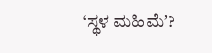‘ಸ್ಥಳ ಮಹಿಮೆʼ?